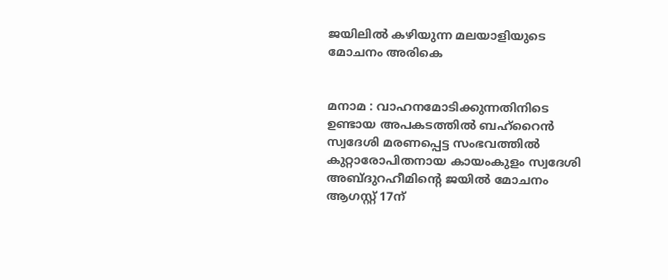ജയിലിൽ കഴിയുന്ന മലയാളിയുടെ മോചനം അരികെ


മനാമ : വാഹനമോടിക്കുന്നതിനിടെ ഉണ്ടായ അപകടത്തിൽ‍ ബഹ്റൈൻ സ്വദേശി മരണപ്പെട്ട സംഭവത്തിൽ‍ കുറ്റാരോപിതനായ കായംകുളം സ്വദേശി അബ്ദുറഹീമിന്റെ ജയിൽ‍ മോചനം ആഗസ്റ്റ് 17ന്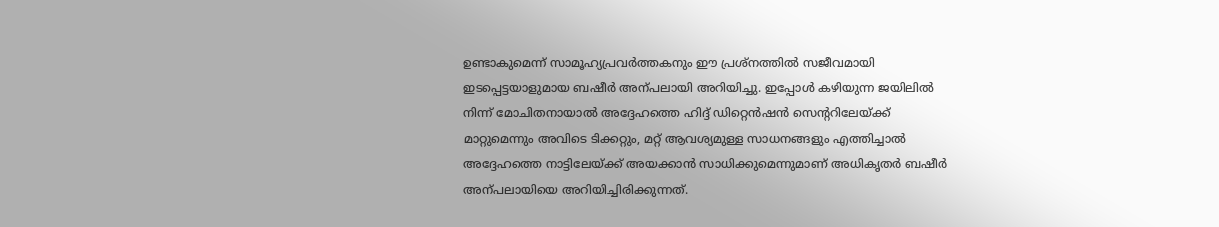ഉണ്ടാകുമെന്ന് സാമൂഹ്യപ്രവർ‍ത്തകനും ഈ പ്രശ്നത്തിൽ‍ സജീവമായി ഇടപ്പെട്ടയാളുമായ ബഷീർ‍ അന്പലായി അറിയിച്ചു. ഇപ്പോൾ‍ കഴിയുന്ന ജയിലിൽ‍ നിന്ന് മോചിതനായാൽ‍ അദ്ദേഹത്തെ ഹിദ്ദ് ഡിറ്റെൻഷൻ സെന്ററിലേയ്ക്ക് മാറ്റുമെന്നും അവിടെ ടിക്കറ്റും, മറ്റ് ആവശ്യമുള്ള സാധനങ്ങളും എത്തിച്ചാൽ‍ അദ്ദേഹത്തെ നാട്ടിലേയ്ക്ക് അയക്കാൻ സാധിക്കുമെന്നുമാണ് അധികൃതർ‍ ബഷീർ‍ അന്പലായിയെ അറിയിച്ചിരിക്കുന്നത്.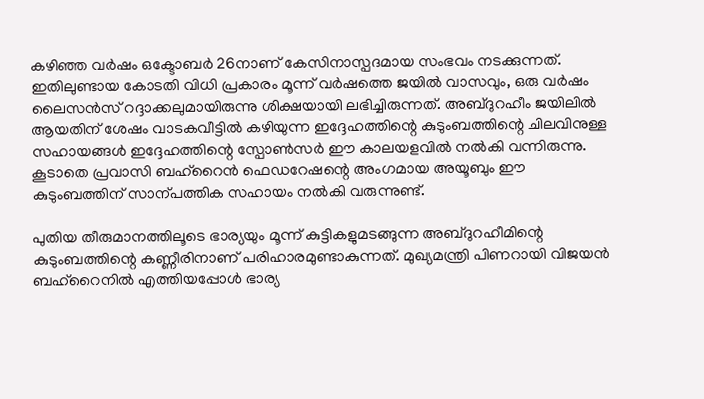കഴിഞ്ഞ വർ‍ഷം ഒക്ടോബർ‍ 26നാണ് കേസിനാസ്പദമായ സംഭവം നടക്കുന്നത്. ഇതിലുണ്ടായ കോടതി വിധി പ്രകാരം മൂന്ന് വർ‍ഷത്തെ ജയിൽ‍ വാസവും, ഒരു വർ‍ഷം ലൈസൻസ് റദ്ദാക്കലുമായിരുന്നു ശിക്ഷയായി ലഭിച്ചിരുന്നത്. അബ്ദുറഹീം ജയിലിൽ‍ ആയതിന് ശേഷം വാടകവീട്ടിൽ‍ കഴിയുന്ന ഇദ്ദേഹത്തിന്റെ കുടുംബത്തിന്റെ ചിലവിനുള്ള സഹായങ്ങൾ‍ ഇദ്ദേഹത്തിന്റെ സ്പോൺസർ‍ ഈ കാലയളവിൽ‍ നൽ‍കി വന്നിരുന്നു. കൂടാതെ പ്രവാസി ബഹ്റൈൻ ഫെഡറേഷന്റെ അംഗമായ അയൂബും ഈ കുടുംബത്തിന് സാന്പത്തിക സഹായം നൽ‍കി വരുന്നുണ്ട്.

പുതിയ തീരുമാനത്തിലൂടെ ഭാര്യയും മൂന്ന് കുട്ടികളുമടങ്ങുന്ന അബ്ദുറഹീമിന്റെ കുടുംബത്തിന്റെ കണ്ണീരിനാണ് പരിഹാരമുണ്ടാകുന്നത്. മുഖ്യമന്ത്രി പിണറായി വിജയൻ ബഹ്റൈനിൽ‍ എത്തിയപ്പോൾ‍ ഭാര്യ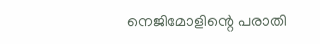നെജിമോളിന്റെ പരാതി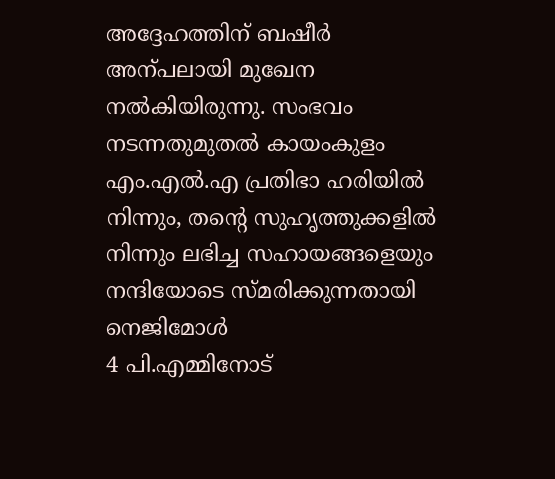അദ്ദേഹത്തിന് ബഷീർ‍ അന്പലായി മുഖേന നൽ‍കിയിരുന്നു. സംഭവം നടന്നതുമുതൽ‍ കായംകുളം എം.എൽ‍.എ പ്രതിഭാ ഹരിയിൽ‍ നിന്നും, തന്റെ സുഹൃത്തുക്കളിൽ‍ നിന്നും ലഭിച്ച സഹായങ്ങളെയും നന്ദിയോടെ സ്മരിക്കുന്നതായി നെജിമോൾ‍
4 പി.എമ്മിനോട്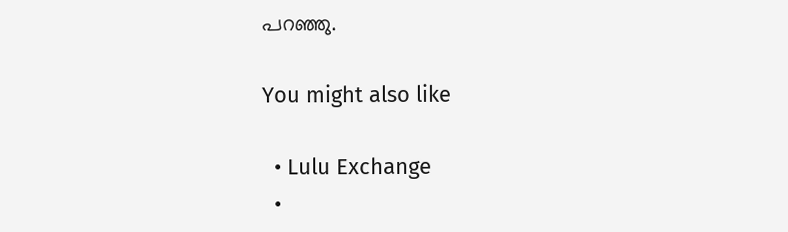പറഞ്ഞു.

You might also like

  • Lulu Exchange
  •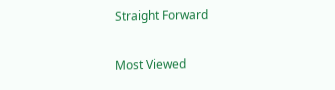Straight Forward

Most Viewed